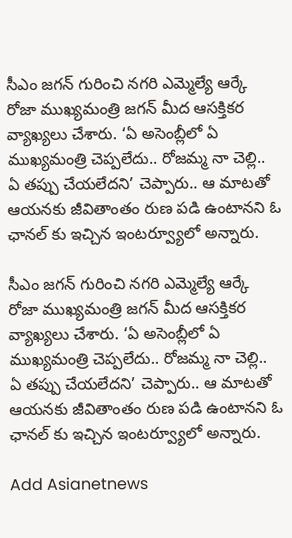సీఎం జగన్ గురించి నగరి ఎమ్మెల్యే ఆర్కే రోజా ముఖ్యమంత్రి జగన్ మీద ఆసక్తికర వ్యాఖ్యలు చేశారు. ‘ఏ అసెంబ్లీలో ఏ ముఖ్యమంత్రి చెప్పలేదు.. రోజమ్మ నా చెల్లి.. ఏ తప్పు చేయలేదని’ చెప్పారు.. ఆ మాటతో ఆయనకు జీవితాంతం రుణ పడి ఉంటానని ఓ ఛానల్ కు ఇచ్చిన ఇంటర్వ్యూలో అన్నారు.

సీఎం జగన్ గురించి నగరి ఎమ్మెల్యే ఆర్కే రోజా ముఖ్యమంత్రి జగన్ మీద ఆసక్తికర వ్యాఖ్యలు చేశారు. ‘ఏ అసెంబ్లీలో ఏ ముఖ్యమంత్రి చెప్పలేదు.. రోజమ్మ నా చెల్లి.. ఏ తప్పు చేయలేదని’ చెప్పారు.. ఆ మాటతో ఆయనకు జీవితాంతం రుణ పడి ఉంటానని ఓ ఛానల్ కు ఇచ్చిన ఇంటర్వ్యూలో అన్నారు.

Add Asianetnews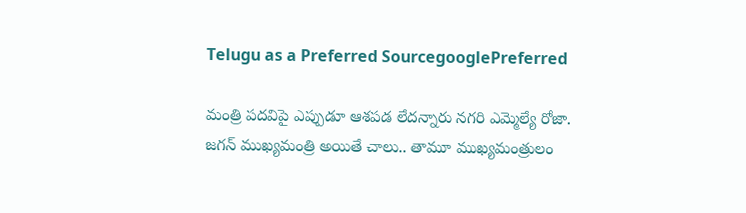Telugu as a Preferred SourcegooglePreferred

మంత్రి పదవిపై ఎప్పుడూ ఆశపడ లేదన్నారు నగరి ఎమ్మెల్యే రోజా. జగన్ ముఖ్యమంత్రి అయితే చాలు.. తామూ ముఖ్యమంత్రులం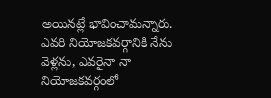అయినట్లే భావించామన్నారు. ఎవరి నియోజకవర్గానికి నేను వెళ్లను, ఎవరైనా నా నియోజకవర్గంలో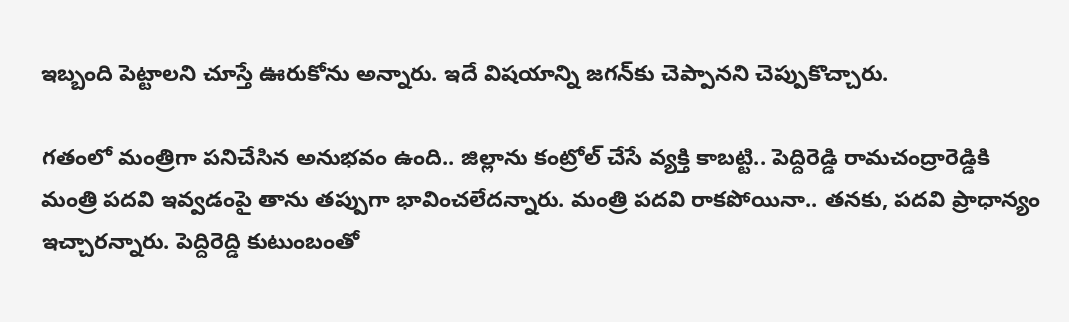ఇబ్బంది పెట్టాలని చూస్తే ఊరుకోను అన్నారు. ఇదే విషయాన్ని జగన్‌కు చెప్పానని చెప్పుకొచ్చారు.

గతంలో మంత్రిగా పనిచేసిన అనుభవం ఉంది.. జిల్లాను కంట్రోల్ చేసే వ్యక్తి కాబట్టి.. పెద్దిరెడ్డి రామచంద్రారెడ్డికి మంత్రి పదవి ఇవ్వడంపై తాను తప్పుగా భావించలేదన్నారు. మంత్రి పదవి రాకపోయినా.. తనకు, పదవి ప్రాధాన్యం ఇచ్చారన్నారు. పెద్దిరెద్డి కుటుంబంతో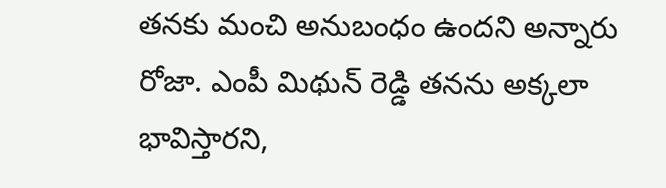తనకు మంచి అనుబంధం ఉందని అన్నారు రోజా. ఎంపీ మిథున్ రెడ్డి తనను అక్కలా భావిస్తారని,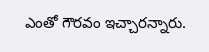ఎంతో గౌరవం ఇచ్చారన్నారు.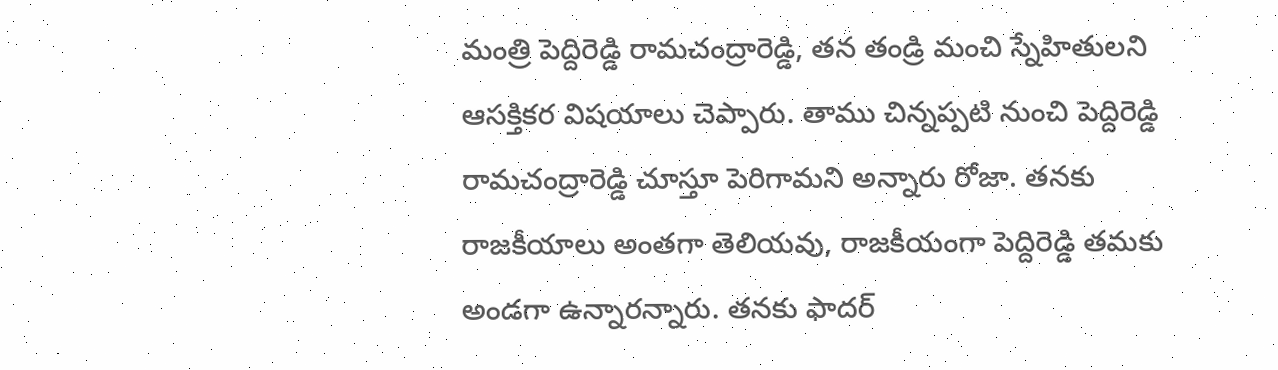మంత్రి పెద్దిరెడ్డి రామచంద్రారెడ్డి, తన తండ్రి మంచి స్నేహితులని ఆసక్తికర విషయాలు చెప్పారు. తాము చిన్నప్పటి నుంచి పెద్దిరెడ్డి రామచంద్రారెడ్డి చూస్తూ పెరిగామని అన్నారు రోజా. తనకు రాజకీయాలు అంతగా తెలియవు, రాజకీయంగా పెద్దిరెడ్డి తమకు అండగా ఉన్నారన్నారు. తనకు ఫాదర్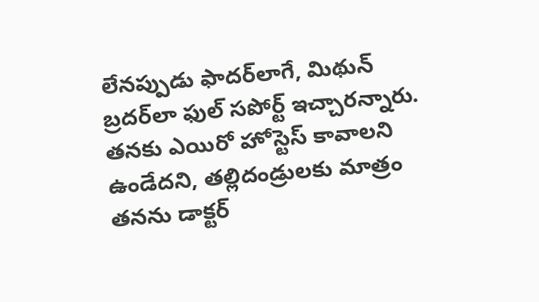లేనప్పుడు ఫాదర్‌లాగే, మిథున్ బ్రదర్‌లా ఫుల్ సపోర్ట్ ఇచ్చారన్నారు. తనకు ఎయిరో హోస్టెస్ కావాలని ఉండేదని, తల్లిదండ్రులకు మాత్రం తనను డాక్టర్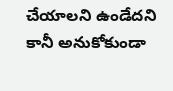చేయాలని ఉండేదని కానీ అనుకోకుండా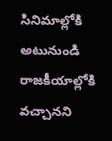సినిమాల్లోకి అటునుండి రాజకీయాల్లోకి వచ్చానని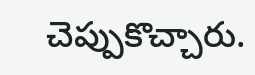చెప్పుకొచ్చారు.